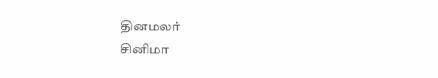தினமலர்
சினிமா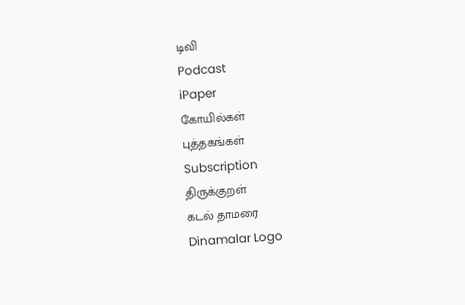டிவி
Podcast
iPaper
கோயில்கள்
புத்தகங்கள்
Subscription
திருக்குறள்
கடல் தாமரை
Dinamalar Logo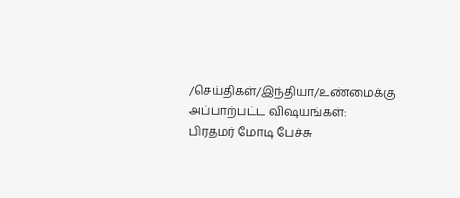/செய்திகள்/இந்தியா/உண்மைக்கு அப்பாற்பட்ட விஷயங்கள்: பிரதமர் மோடி பேச்சு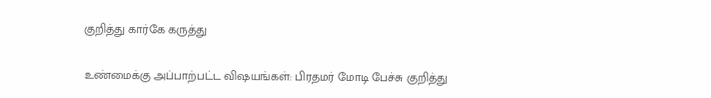குறித்து கார்கே கருத்து

உண்மைக்கு அப்பாற்பட்ட விஷயங்கள்: பிரதமர் மோடி பேச்சு குறித்து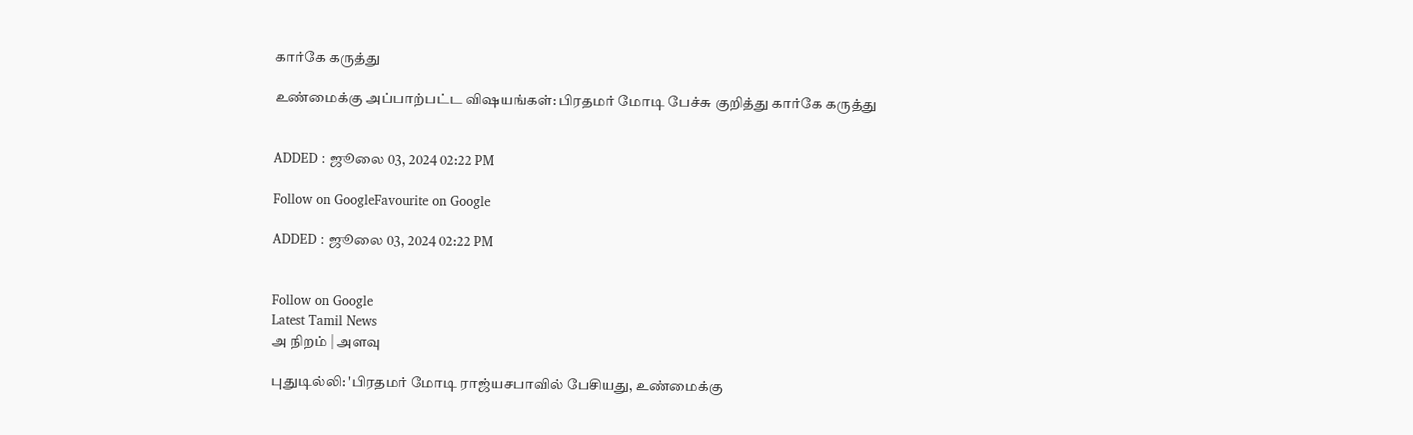கார்கே கருத்து

உண்மைக்கு அப்பாற்பட்ட விஷயங்கள்: பிரதமர் மோடி பேச்சு குறித்து கார்கே கருத்து


ADDED : ஜூலை 03, 2024 02:22 PM

Follow on GoogleFavourite on Google

ADDED : ஜூலை 03, 2024 02:22 PM


Follow on Google
Latest Tamil News
அ நிறம் | அளவு

புதுடில்லி: 'பிரதமர் மோடி ராஜ்யசபாவில் பேசியது, உண்மைக்கு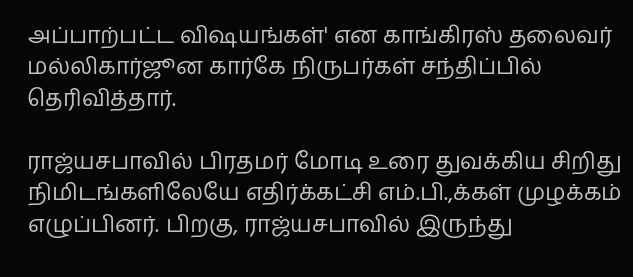அப்பாற்பட்ட விஷயங்கள்' என காங்கிரஸ் தலைவர் மல்லிகார்ஜூன கார்கே நிருபர்கள் சந்திப்பில் தெரிவித்தார்.

ராஜ்யசபாவில் பிரதமர் மோடி உரை துவக்கிய சிறிது நிமிடங்களிலேயே எதிர்க்கட்சி எம்.பி.,க்கள் முழக்கம் எழுப்பினர். பிறகு, ராஜ்யசபாவில் இருந்து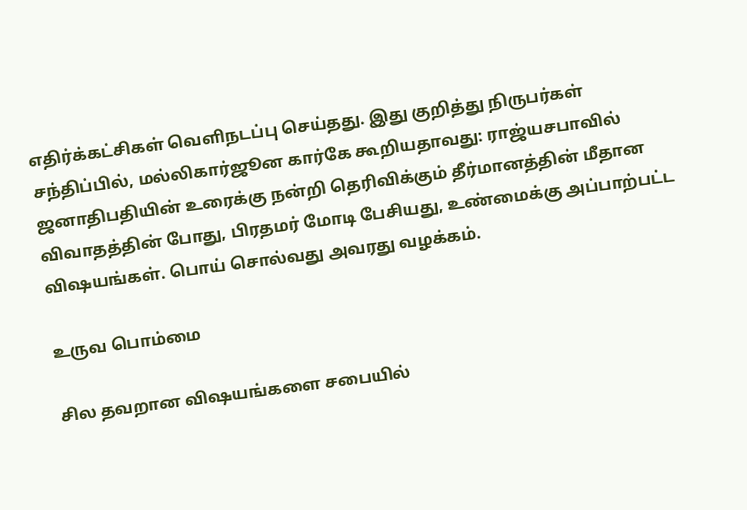எதிர்க்கட்சிகள் வெளிநடப்பு செய்தது. இது குறித்து நிருபர்கள் சந்திப்பில், மல்லிகார்ஜூன கார்கே கூறியதாவது: ராஜ்யசபாவில் ஜனாதிபதியின் உரைக்கு நன்றி தெரிவிக்கும் தீர்மானத்தின் மீதான விவாதத்தின் போது, பிரதமர் மோடி பேசியது, உண்மைக்கு அப்பாற்பட்ட விஷயங்கள். பொய் சொல்வது அவரது வழக்கம்.

உருவ பொம்மை

சில தவறான விஷயங்களை சபையில்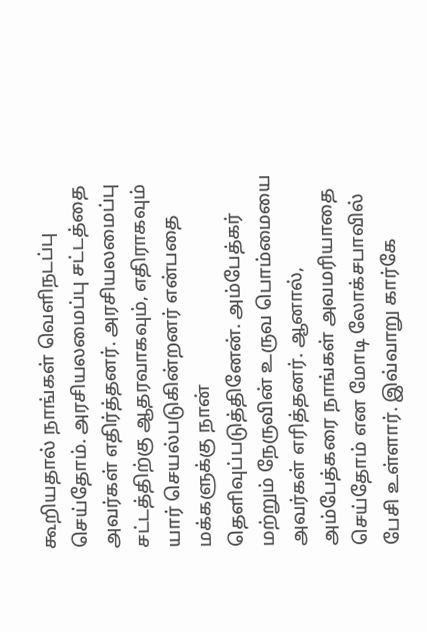கூறியதால் நாங்கள் வெளிநடப்பு செய்தோம். அரசியலமைப்பு சட்டத்தை அவர்கள் எதிர்த்தனர். அரசியலமைப்பு சட்டத்திற்கு ஆதரவாகவும், எதிராகவும் யார் செயல்படுகின்றனர் என்பதை மக்களுக்கு நான் தெளிவுப்படுத்தினேன். அம்பேத்கர் மற்றும் நேருவின் உருவ பொம்மையை அவர்கள் எரித்தனர். ஆனால், அம்பேத்கரை நாங்கள் அவமரியாதை செய்தோம் என மோடி லோக்சபாவில் பேசி உள்ளார். இவ்வாறு கார்கே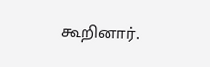கூறினார்.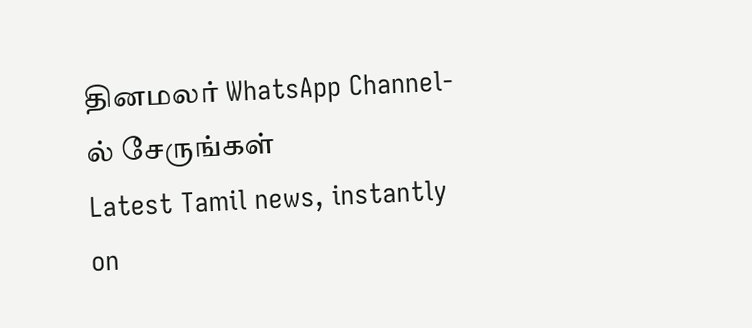தினமலர் WhatsApp Channel-ல் சேருங்கள்
Latest Tamil news, instantly on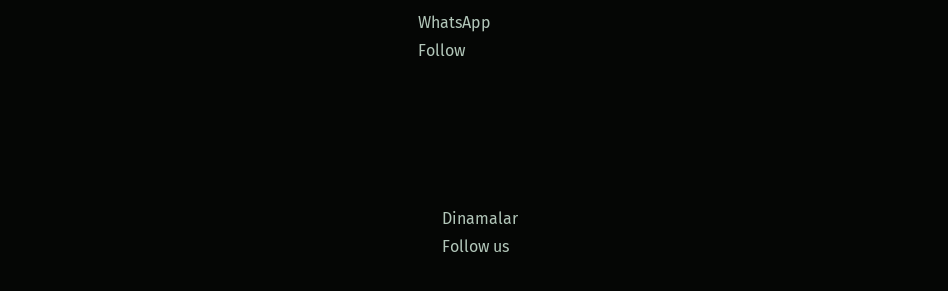WhatsApp
Follow





      Dinamalar
      Follow us